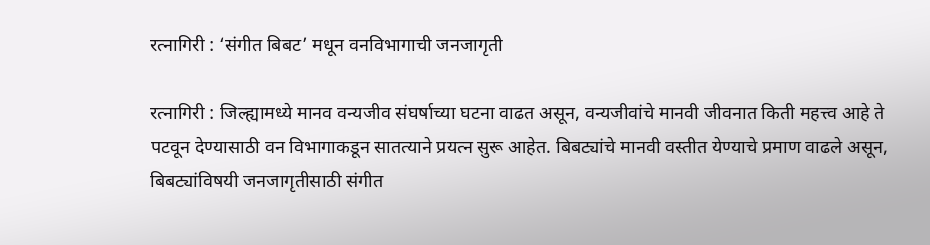रत्नागिरी : ‘संगीत बिबट’ मधून वनविभागाची जनजागृती

रत्नागिरी : जिल्ह्यामध्ये मानव वन्यजीव संघर्षाच्या घटना वाढत असून, वन्यजीवांचे मानवी जीवनात किती महत्त्व आहे ते पटवून देण्यासाठी वन विभागाकडून सातत्याने प्रयत्न सुरू आहेत. बिबट्यांचे मानवी वस्तीत येण्याचे प्रमाण वाढले असून, बिबट्यांविषयी जनजागृतीसाठी संगीत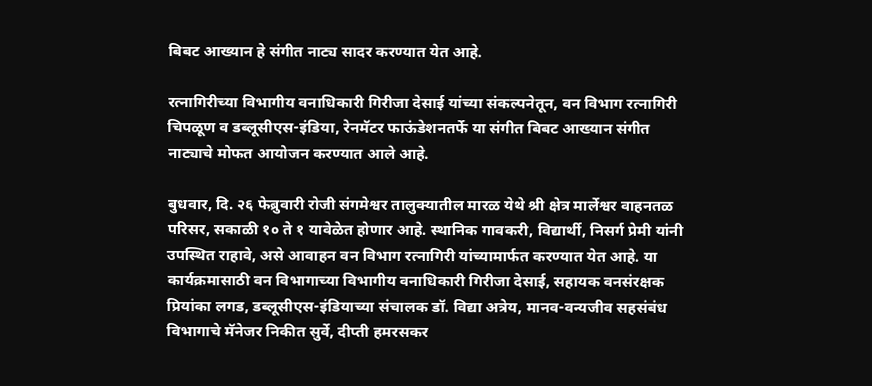बिबट आख्यान हे संगीत नाट्य सादर करण्यात येत आहे.

रत्नागिरीच्या विभागीय वनाधिकारी गिरीजा देसाई यांच्या संकल्पनेतून, वन विभाग रत्नागिरी चिपळूण व डब्लूसीएस-इंडिया, रेनमॅटर फाऊंडेशनतर्फे या संगीत बिबट आख्यान संगीत नाट्याचे मोफत आयोजन करण्यात आले आहे.

बुधवार, दि. २६ फेब्रुवारी रोजी संगमेश्वर तालुक्यातील मारळ येथे श्री क्षेत्र मार्लेश्वर वाहनतळ परिसर, सकाळी १० ते १ यावेळेत होणार आहे. स्थानिक गावकरी, विद्यार्थी, निसर्ग प्रेमी यांनी उपस्थित राहावे, असे आवाहन वन विभाग रत्नागिरी यांच्यामार्फत करण्यात येत आहे. या कार्यक्रमासाठी वन विभागाच्या विभागीय वनाधिकारी गिरीजा देसाई, सहायक वनसंरक्षक प्रियांका लगड, डब्लूसीएस-इंडियाच्या संचालक डॉ. विद्या अत्रेय, मानव-वन्यजीव सहसंबंध विभागाचे मॅनेजर निकीत सुर्वे, दीप्ती हमरसकर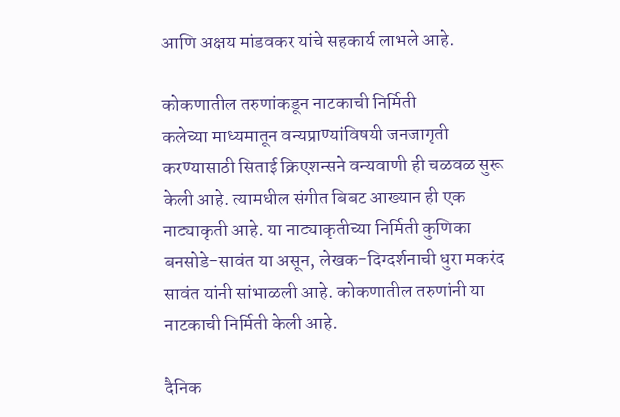आणि अक्षय मांडवकर यांचे सहकार्य लाभले आहे.

कोकणातील तरुणांकडून नाटकाची निर्मिती
कलेच्या माध्यमातून वन्यप्राण्यांविषयी जनजागृती करण्यासाठी सिताई क्रिएशन्सने वन्यवाणी ही चळवळ सुरू केली आहे. त्यामधील संगीत बिबट आख्यान ही एक नाट्याकृती आहे. या नाट्याकृतीच्या निर्मिती कुणिका बनसोडे-सावंत या असून, लेखक-दिग्दर्शनाची धुरा मकरंद सावंत यांनी सांभाळली आहे. कोकणातील तरुणांनी या नाटकाची निर्मिती केली आहे.

दैनिक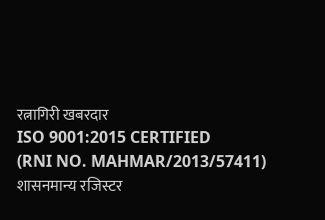रत्नागिरी खबरदार
ISO 9001:2015 CERTIFIED
(RNI NO. MAHMAR/2013/57411)
शासनमान्य रजिस्टर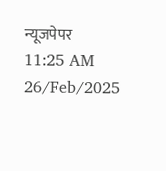न्यूजपेपर
11:25 AM 26/Feb/2025